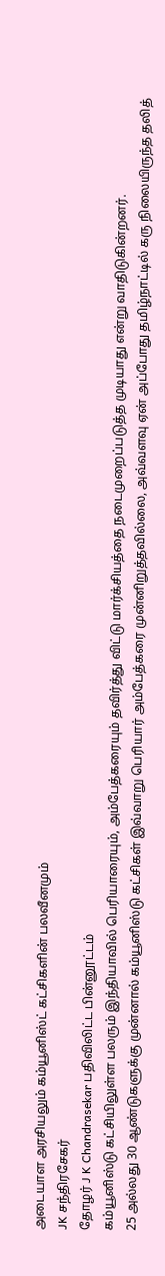அடையாள அரசியலும் கம்யூனிஸ்ட் கட்சிகளின் பலவீனமும்
JK சந்திரசேகர்
தோழர் J K Chandrasekar பதிவிலிட்ட பின்னூட்டம்
கம்யூனிஸ்டு கட்சியிலுள்ள பலரும் இந்தியாவில் பெரியாரையும், அம்பேத்கரையும் தவிர்த்து விட்டு மார்க்சியத்தை நடைமுறைப்படுத்த முடியாது என்று வாதிடுகின்றனர்.
25 அல்லது 30 ஆண்டுகளுக்கு முன்னால் கம்யூனிஸ்டு கட்சிகள் இவ்வாறு பெரியார் அம்பேத்கரை முன்னிறுத்தவில்லை, அவ்வளவு ஏன் அப்போது தமிழ்நாட்டில் கரு நிலையிருந்த தலித்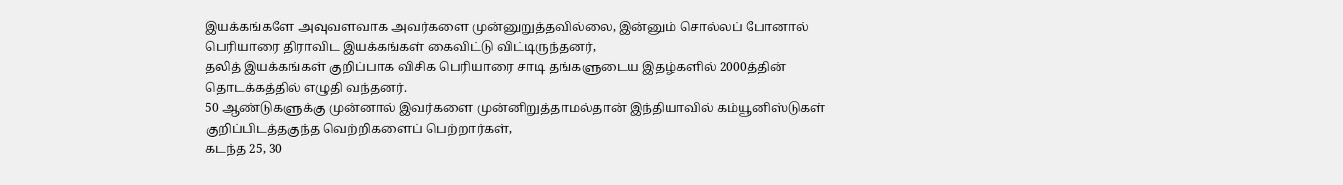இயக்கங்களே அவுவளவாக அவர்களை முன்னுறுத்தவில்லை, இன்னும் சொல்லப் போனால் பெரியாரை திராவிட இயக்கங்கள் கைவிட்டு விட்டிருந்தனர்,
தலித் இயக்கங்கள் குறிப்பாக விசிக பெரியாரை சாடி தங்களுடைய இதழ்களில் 2000த்தின் தொடக்கத்தில் எழுதி வந்தனர்.
50 ஆண்டுகளுக்கு முன்னால் இவர்களை முன்னிறுத்தாமல்தான் இந்தியாவில் கம்யூனிஸ்டுகள் குறிப்பிடத்தகுந்த வெற்றிகளைப் பெற்றார்கள்,
கடந்த 25, 30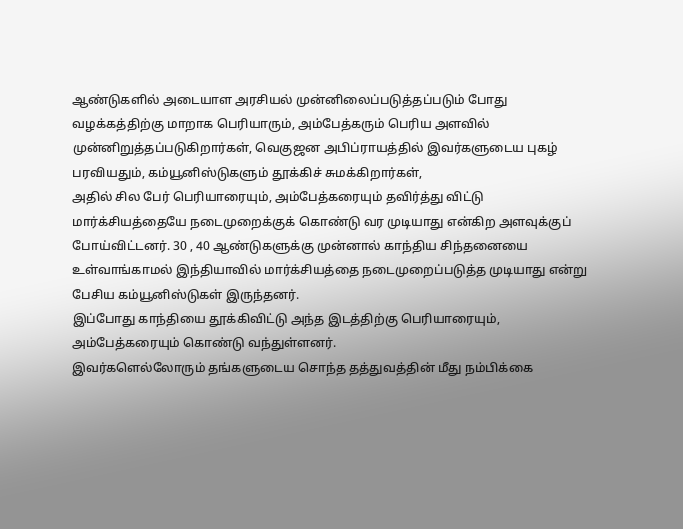ஆண்டுகளில் அடையாள அரசியல் முன்னிலைப்படுத்தப்படும் போது வழக்கத்திற்கு மாறாக பெரியாரும், அம்பேத்கரும் பெரிய அளவில் முன்னிறுத்தப்படுகிறார்கள், வெகுஜன அபிப்ராயத்தில் இவர்களுடைய புகழ் பரவியதும், கம்யூனிஸ்டுகளும் தூக்கிச் சுமக்கிறார்கள்,
அதில் சில பேர் பெரியாரையும், அம்பேத்கரையும் தவிர்த்து விட்டு மார்க்சியத்தையே நடைமுறைக்குக் கொண்டு வர முடியாது என்கிற அளவுக்குப் போய்விட்டனர். 30 , 40 ஆண்டுகளுக்கு முன்னால் காந்திய சிந்தனையை உள்வாங்காமல் இந்தியாவில் மார்க்சியத்தை நடைமுறைப்படுத்த முடியாது என்று பேசிய கம்யூனிஸ்டுகள் இருந்தனர்.
இப்போது காந்தியை தூக்கிவிட்டு அந்த இடத்திற்கு பெரியாரையும், அம்பேத்கரையும் கொண்டு வந்துள்ளனர்.
இவர்களெல்லோரும் தங்களுடைய சொந்த தத்துவத்தின் மீது நம்பிக்கை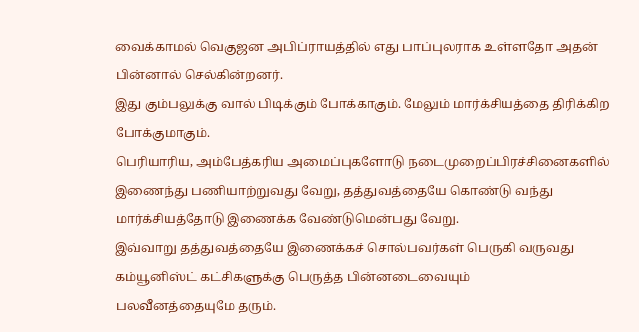வைக்காமல் வெகுஜன அபிப்ராயத்தில் எது பாப்புலராக உள்ளதோ அதன் பின்னால் செல்கின்றனர்.
இது கும்பலுக்கு வால் பிடிக்கும் போக்காகும். மேலும் மார்க்சியத்தை திரிக்கிற போக்குமாகும்.
பெரியாரிய, அம்பேத்கரிய அமைப்புகளோடு நடைமுறைப்பிரச்சினைகளில் இணைந்து பணியாற்றுவது வேறு, தத்துவத்தையே கொண்டு வந்து மார்க்சியத்தோடு இணைக்க வேண்டுமென்பது வேறு.
இவ்வாறு தத்துவத்தையே இணைக்கச் சொல்பவர்கள் பெருகி வருவது கம்யூனிஸ்ட் கட்சிகளுக்கு பெருத்த பின்னடைவையும்
பலவீனத்தையுமே தரும்.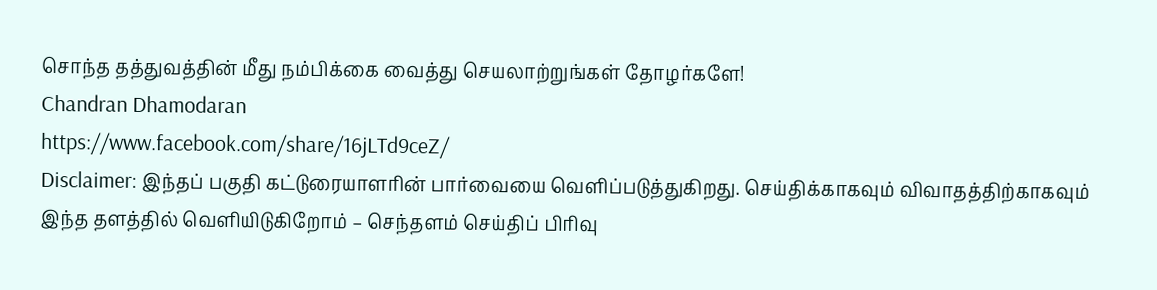சொந்த தத்துவத்தின் மீது நம்பிக்கை வைத்து செயலாற்றுங்கள் தோழர்களே!
Chandran Dhamodaran
https://www.facebook.com/share/16jLTd9ceZ/
Disclaimer: இந்தப் பகுதி கட்டுரையாளரின் பார்வையை வெளிப்படுத்துகிறது. செய்திக்காகவும் விவாதத்திற்காகவும் இந்த தளத்தில் வெளியிடுகிறோம் – செந்தளம் செய்திப் பிரிவு